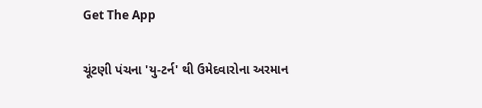Get The App

ચૂંટણી પંચના 'યુ-ટર્ન' થી ઉમેદવારોના અરમાન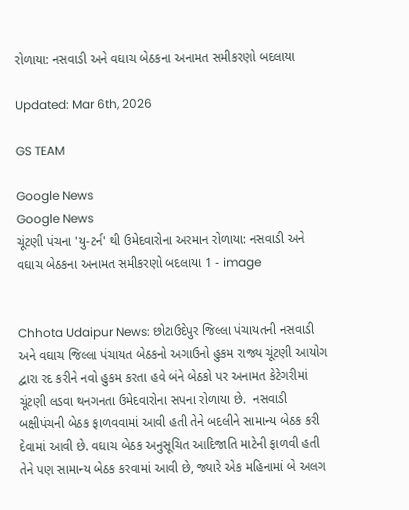રોળાયા: નસવાડી અને વઘાચ બેઠકના અનામત સમીકરણો બદલાયા

Updated: Mar 6th, 2026

GS TEAM

Google News
Google News
ચૂંટણી પંચના 'યુ-ટર્ન' થી ઉમેદવારોના અરમાન રોળાયા: નસવાડી અને વઘાચ બેઠકના અનામત સમીકરણો બદલાયા 1 - image


Chhota Udaipur News: છોટાઉદેપુર જિલ્લા પંચાયતની નસવાડી અને વઘાચ જિલ્લા પંચાયત બેઠકનો અગાઉનો હુકમ રાજ્ય ચૂંટણી આયોગ દ્વારા રદ કરીને નવો હુકમ કરતા હવે બંને બેઠકો પર અનામત કેટેગરીમાં ચૂંટણી લડવા થનગનતા ઉમેદવારોના સપના રોળાયા છે.  નસવાડી બક્ષીપંચની બેઠક ફાળવવામાં આવી હતી તેને બદલીને સામાન્ય બેઠક કરી દેવામાં આવી છે. વઘાચ બેઠક અનુસૂચિત આદિજાતિ માટેની ફાળવી હતી તેને પણ સામાન્ય બેઠક કરવામાં આવી છે, જ્યારે એક મહિનામાં બે અલગ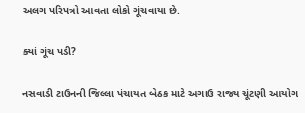અલગ પરિપત્રો આવતા લોકો ગૂંચવાયા છે.

ક્યાં ગૂંચ પડી?

નસવાડી ટાઉનની જિલ્લા પંચાયત બેઠક માટે અગાઉ રાજ્ય ચૂંટણી આયોગ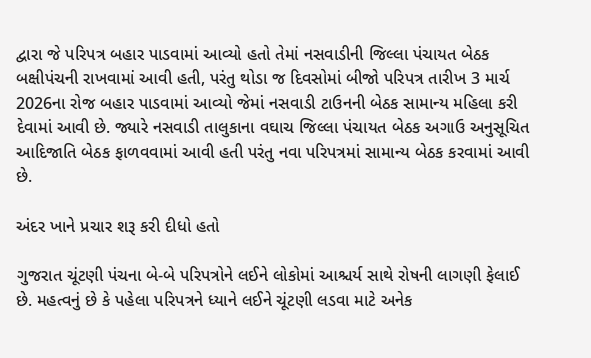દ્વારા જે પરિપત્ર બહાર પાડવામાં આવ્યો હતો તેમાં નસવાડીની જિલ્લા પંચાયત બેઠક બક્ષીપંચની રાખવામાં આવી હતી, પરંતુ થોડા જ દિવસોમાં બીજો પરિપત્ર તારીખ 3 માર્ચ 2026ના રોજ બહાર પાડવામાં આવ્યો જેમાં નસવાડી ટાઉનની બેઠક સામાન્ય મહિલા કરી દેવામાં આવી છે. જ્યારે નસવાડી તાલુકાના વઘાચ જિલ્લા પંચાયત બેઠક અગાઉ અનુસૂચિત આદિજાતિ બેઠક ફાળવવામાં આવી હતી પરંતુ નવા પરિપત્રમાં સામાન્ય બેઠક કરવામાં આવી છે.

અંદર ખાને પ્રચાર શરૂ કરી દીધો હતો

ગુજરાત ચૂંટણી પંચના બે-બે પરિપત્રોને લઈને લોકોમાં આશ્ચર્ય સાથે રોષની લાગણી ફેલાઈ છે. મહત્વનું છે કે પહેલા પરિપત્રને ધ્યાને લઈને ચૂંટણી લડવા માટે અનેક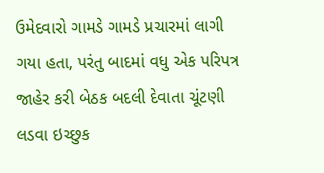ઉમેદવારો ગામડે ગામડે પ્રચારમાં લાગી ગયા હતા, પરંતુ બાદમાં વધુ એક પરિપત્ર જાહેર કરી બેઠક બદલી દેવાતા ચૂંટણી લડવા ઇચ્છુક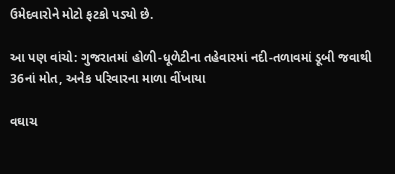ઉમેદવારોને મોટો ફટકો પડ્યો છે.

આ પણ વાંચો: ગુજરાતમાં હોળી-ધૂળેટીના તહેવારમાં નદી-તળાવમાં ડૂબી જવાથી 36નાં મોત, અનેક પરિવારના માળા વીંખાયા

વઘાચ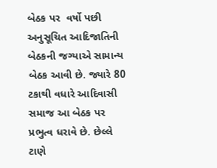બેઠક પર  વર્ષો પછી અનુસૂચિત આદિજાતિની બેઠકની જગ્યાએ સામાન્ય બેઠક આવી છે. જ્યારે 80 ટકાથી વધારે આદિવાસી સમાજ આ બેઠક પર પ્રભુત્વ ધરાવે છે. છેલ્લે ટાણે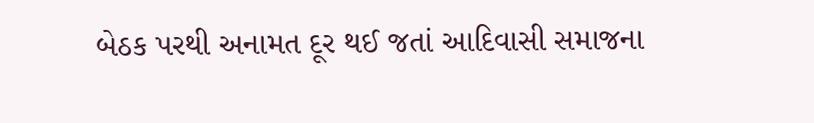બેઠક પરથી અનામત દૂર થઈ જતાં આદિવાસી સમાજના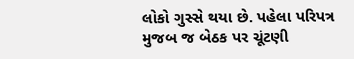લોકો ગુસ્સે થયા છે. પહેલા પરિપત્ર મુજબ જ બેઠક પર ચૂંટણી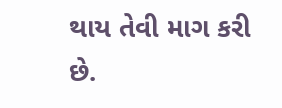થાય તેવી માગ કરી છે.